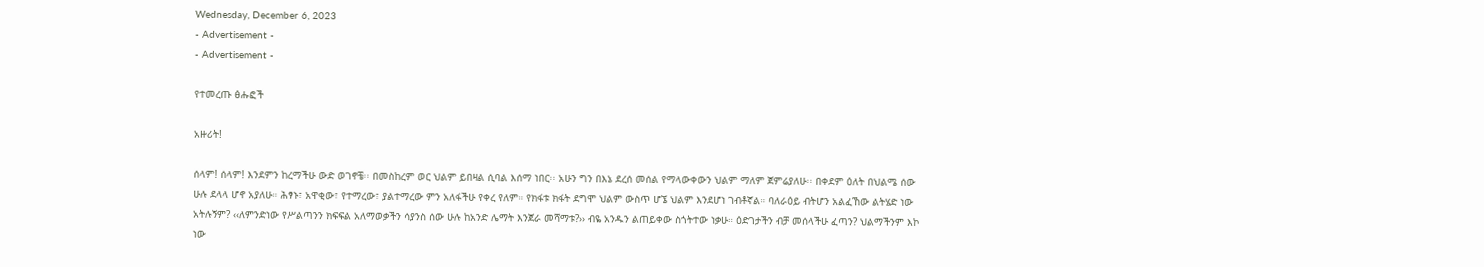Wednesday, December 6, 2023
- Advertisement -
- Advertisement -

የተመረጡ ፅሑፎች

አዙሪት!

ሰላም! ሰላም! እንደምን ከረማችሁ ውድ ወገኖቼ፡፡ በመስከረም ወር ህልም ይበዛል ሲባል እሰማ ነበር፡፡ አሁን ግን በእኔ ደረሰ መሰል የማላውቀውን ህልም ማለም ጀምሬያለሁ፡፡ በቀደም ዕለት በህልሜ ሰው ሁሉ ደላላ ሆኖ አያለሁ። ሕፃኑ፣ አዋቂው፣ የተማረው፣ ያልተማረው ምን አለፋችሁ የቀረ የለም። የክፋቱ ክፋት ደግሞ ህልም ውስጥ ሆኜ ህልም እንደሆነ ገብቶኛል። ባለራዕይ ብትሆን አልፈኸው ልትሄድ ነው አትሉኝም? ‹‹ለምንድነው የሥልጣንን ክፍፍል አለማወቃችን ሳያንስ ሰው ሁሉ ከአንድ ሌማት እንጀራ መሻማቱ?›› ብዬ አንዱን ልጠይቀው ስጎትተው ነቃሁ። ዕድገታችን ብቻ መሰላችሁ ፈጣን? ህልማችንም እኮ ነው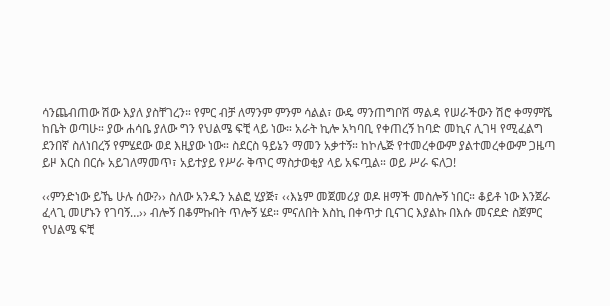ሳንጨብጠው ሽው እያለ ያስቸገረን። የምር ብቻ ለማንም ምንም ሳልል፣ ውዴ ማንጠግቦሽ ማልዳ የሠራችውን ሽሮ ቀማምሼ ከቤት ወጣሁ። ያው ሐሳቤ ያለው ግን የህልሜ ፍቺ ላይ ነው። አራት ኪሎ አካባቢ የቀጠረኝ ከባድ መኪና ሊገዛ የሚፈልግ ደንበኛ ስለነበረኝ የምሄደው ወደ እዚያው ነው። ስደርስ ዓይኔን ማመን አቃተኝ። ከኮሌጅ የተመረቀውም ያልተመረቀውም ጋዜጣ ይዞ እርስ በርሱ አይገለማመጥ፣ አይተያይ የሥራ ቅጥር ማስታወቂያ ላይ አፍጧል። ወይ ሥራ ፍለጋ!

‹‹ምንድነው ይኼ ሁሉ ሰው?›› ስለው አንዱን አልፎ ሂያጅ፣ ‹‹እኔም መጀመሪያ ወዶ ዘማች መስሎኝ ነበር። ቆይቶ ነው እንጀራ ፈላጊ መሆኑን የገባኝ…›› ብሎኝ በቆምኩበት ጥሎኝ ሄደ። ምናለበት እስኪ በቀጥታ ቢናገር እያልኩ በእሱ መናደድ ስጀምር የህልሜ ፍቺ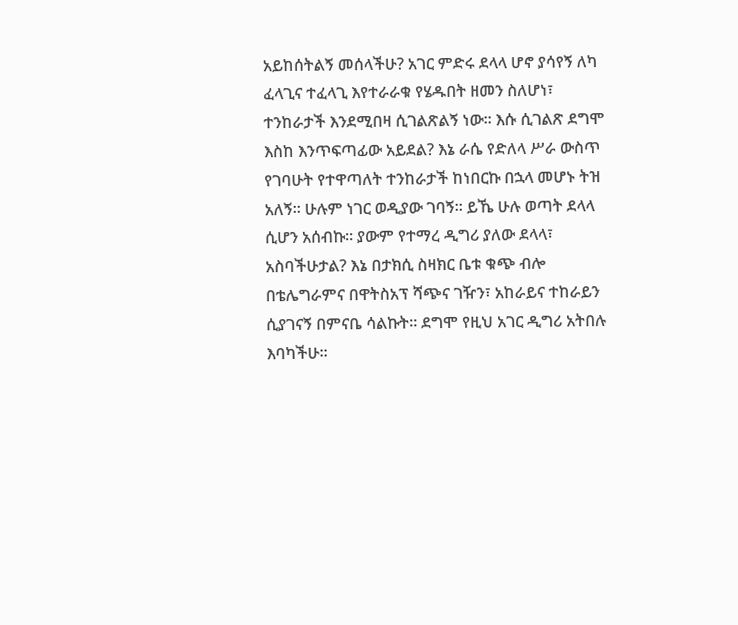አይከሰትልኝ መሰላችሁ? አገር ምድሩ ደላላ ሆኖ ያሳየኝ ለካ ፈላጊና ተፈላጊ እየተራራቁ የሄዱበት ዘመን ስለሆነ፣ ተንከራታች እንደሚበዛ ሲገልጽልኝ ነው። እሱ ሲገልጽ ደግሞ እስከ እንጥፍጣፊው አይደል? እኔ ራሴ የድለላ ሥራ ውስጥ የገባሁት የተዋጣለት ተንከራታች ከነበርኩ በኋላ መሆኑ ትዝ አለኝ። ሁሉም ነገር ወዲያው ገባኝ። ይኼ ሁሉ ወጣት ደላላ ሲሆን አሰብኩ። ያውም የተማረ ዲግሪ ያለው ደላላ፣ አስባችሁታል? እኔ በታክሲ ስዛክር ቤቱ ቁጭ ብሎ በቴሌግራምና በዋትስአፕ ሻጭና ገዥን፣ አከራይና ተከራይን ሲያገናኝ በምናቤ ሳልኩት። ደግሞ የዚህ አገር ዲግሪ አትበሉ እባካችሁ፡፡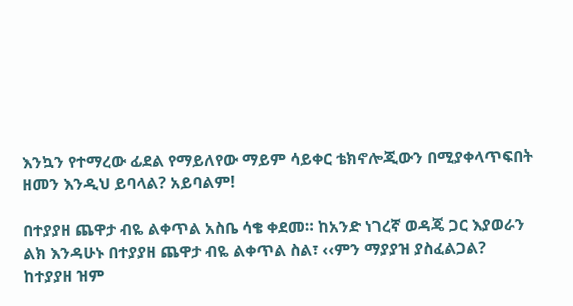እንኳን የተማረው ፊደል የማይለየው ማይም ሳይቀር ቴክኖሎጂውን በሚያቀላጥፍበት ዘመን እንዲህ ይባላል? አይባልም!

በተያያዘ ጨዋታ ብዬ ልቀጥል አስቤ ሳቄ ቀደመ። ከአንድ ነገረኛ ወዳጄ ጋር እያወራን ልክ እንዳሁኑ በተያያዘ ጨዋታ ብዬ ልቀጥል ስል፣ ‹‹ምን ማያያዝ ያስፈልጋል? ከተያያዘ ዝም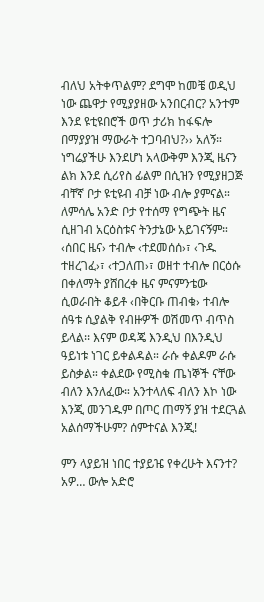ብለህ አትቀጥልም? ደግሞ ከመቼ ወዲህ ነው ጨዋታ የሚያያዘው አንበርብር? አንተም እንደ ዩቲዩበሮች ወጥ ታሪክ ከፋፍሎ በማያያዝ ማውራት ተጋባብህ?›› አለኝ። ነግሬያችሁ እንደሆነ አላውቅም እንጂ ዜናን ልክ እንደ ሲሪየስ ፊልም በሲዝን የሚያዘጋጅ ብቸኛ ቦታ ዩቲዩብ ብቻ ነው ብሎ ያምናል። ለምሳሌ አንድ ቦታ የተሰማ የግጭት ዜና ሲዘገብ አርዕስቱና ትንታኔው አይገናኝም። ‹ሰበር ዜና› ተብሎ ‹ተደመሰሰ›፣ ‹ጉዱ ተዘረገፈ›፣ ‹ተጋለጠ›፣ ወዘተ ተብሎ በርዕሱ በቀለማት ያሸበረቀ ዜና ምናምንቴው ሲወራበት ቆይቶ ‹በቅርቡ ጠብቁ› ተብሎ ሰዓቱ ሲያልቅ የብዙዎች ወሽመጥ ብጥስ ይላል፡፡ እናም ወዳጄ እንዲህ በእንዲህ ዓይነቱ ነገር ይቀልዳል። ራሱ ቀልዶም ራሱ ይስቃል። ቀልደው የሚስቁ ጤነኞች ናቸው ብለን እንለፈው። አንተላለፍ ብለን እኮ ነው እንጂ መንገዱም በጦር ጠማኝ ያዝ ተደርጓል አልሰማችሁም? ሰምተናል እንጂ!

ምን ላያይዝ ነበር ተያይዤ የቀረሁት እናንተ? አዎ… ውሎ አድሮ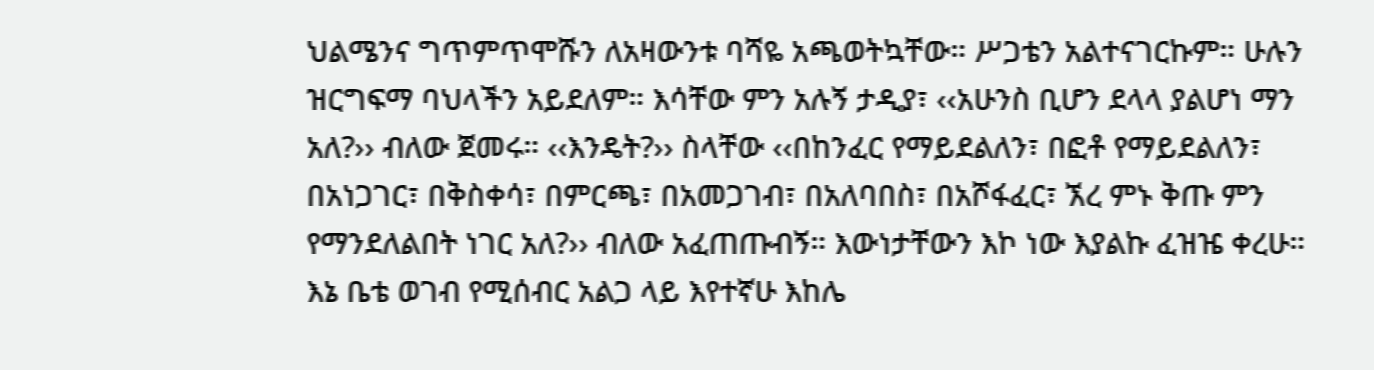ህልሜንና ግጥምጥሞሹን ለአዛውንቱ ባሻዬ አጫወትኳቸው። ሥጋቴን አልተናገርኩም። ሁሉን ዝርግፍማ ባህላችን አይደለም። እሳቸው ምን አሉኝ ታዲያ፣ ‹‹አሁንስ ቢሆን ደላላ ያልሆነ ማን አለ?›› ብለው ጀመሩ። ‹‹እንዴት?›› ስላቸው ‹‹በከንፈር የማይደልለን፣ በፎቶ የማይደልለን፣ በአነጋገር፣ በቅስቀሳ፣ በምርጫ፣ በአመጋገብ፣ በአለባበስ፣ በአሾፋፈር፣ ኧረ ምኑ ቅጡ ምን የማንደለልበት ነገር አለ?›› ብለው አፈጠጡብኝ። እውነታቸውን እኮ ነው እያልኩ ፈዝዤ ቀረሁ። እኔ ቤቴ ወገብ የሚሰብር አልጋ ላይ እየተኛሁ እከሌ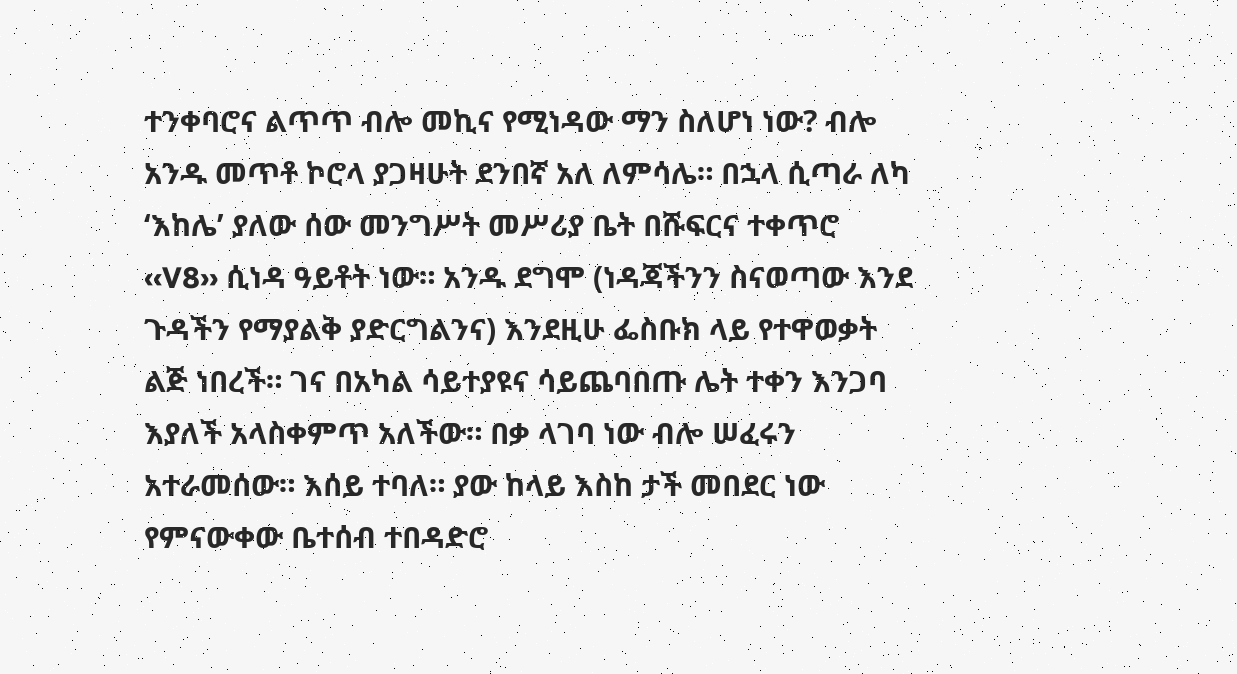ተንቀባሮና ልጥጥ ብሎ መኪና የሚነዳው ማን ስለሆነ ነው? ብሎ አንዱ መጥቶ ኮሮላ ያጋዛሁት ደንበኛ አለ ለምሳሌ። በኋላ ሲጣራ ለካ ‘እከሌ’ ያለው ሰው መንግሥት መሥሪያ ቤት በሹፍርና ተቀጥሮ ‹‹V8›› ሲነዳ ዓይቶት ነው። አንዱ ደግሞ (ነዳጃችንን ስናወጣው እንደ ጉዳችን የማያልቅ ያድርግልንና) እንደዚሁ ፌስቡክ ላይ የተዋወቃት ልጅ ነበረች። ገና በአካል ሳይተያዩና ሳይጨባበጡ ሌት ተቀን እንጋባ እያለች አላስቀምጥ አለችው። በቃ ላገባ ነው ብሎ ሠፈሩን አተራመሰው። እሰይ ተባለ። ያው ከላይ እስከ ታች መበደር ነው የምናውቀው ቤተሰብ ተበዳድሮ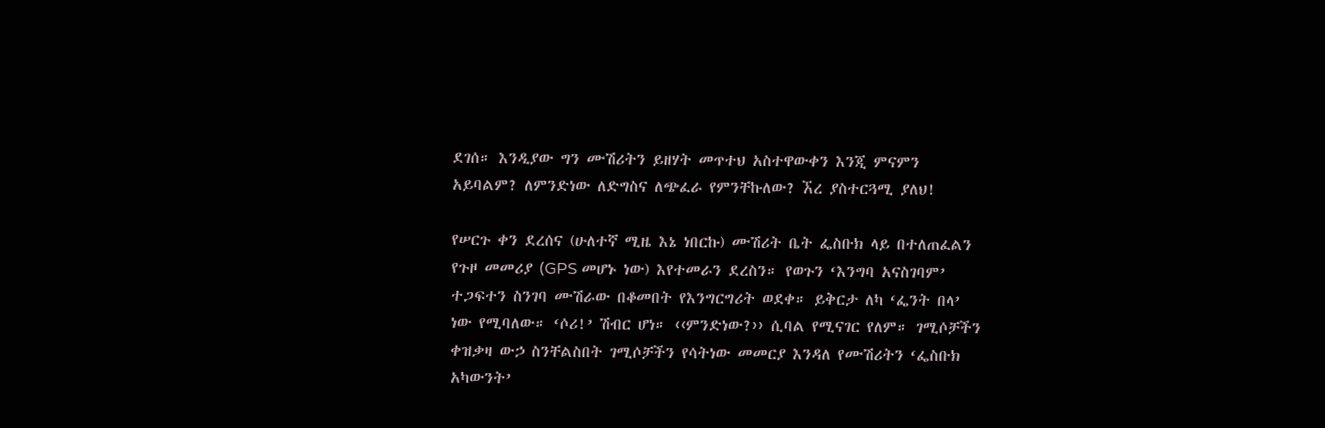ደገሰ። እንዲያው ግን ሙሽሪትን ይዘሃት መጥተህ አስተዋውቀን እንጂ ምናምን አይባልም? ለምንድነው ለድግስና ለጭፈራ የምንቸኩለው? ኧረ ያስተርጓሚ ያለህ!

የሠርጉ ቀን ደረሰና (ሁለተኛ ሚዜ እኔ ነበርኩ) ሙሽሪት ቤት ፌስቡክ ላይ በተለጠፈልን የጉዞ መመሪያ (GPS መሆኑ ነው) እየተመራን ደረስን። የወጉን ‘እንግባ አናስገባም’ ተጋፍተን ስንገባ ሙሽራው በቆመበት የእንግርግሪት ወደቀ። ይቅርታ ለካ ‘ፌንት በላ’ ነው የሚባለው። ‘ሶሪ!’ ሽብር ሆነ። ‹‹ምንድነው?›› ሲባል የሚናገር የለም። ገሚሶቻችን ቀዝቃዛ ውኃ ስንቸልስበት ገሚሶቻችን የሳትነው መመርያ እንዳለ የሙሽሪትን ‘ፌስቡክ አካውንት’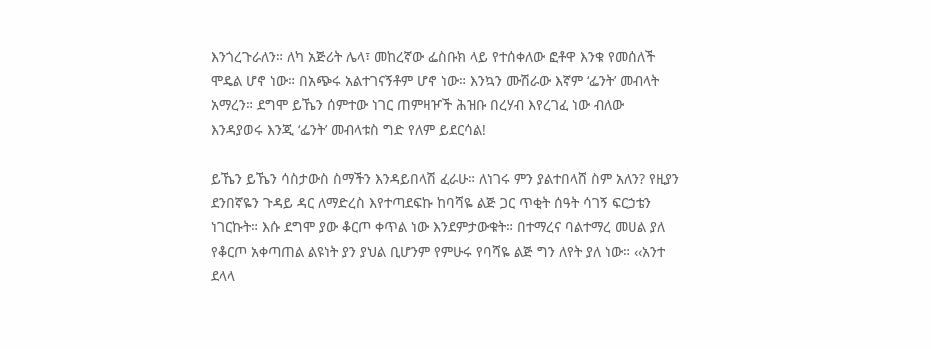እንጎረጉራለን። ለካ አጅሪት ሌላ፣ መከረኛው ፌስቡክ ላይ የተሰቀለው ፎቶዋ እንቁ የመሰለች ሞዴል ሆኖ ነው። በአጭሩ አልተገናኝቶም ሆኖ ነው። እንኳን ሙሽራው እኛም ‘ፌንት’ መብላት አማረን። ደግሞ ይኼን ሰምተው ነገር ጠምዛዦች ሕዝቡ በረሃብ እየረገፈ ነው ብለው እንዳያወሩ እንጂ ‘ፌንት’ መብላቱስ ግድ የለም ይደርሳል!

ይኼን ይኼን ሳስታውስ ስማችን እንዳይበላሽ ፈራሁ። ለነገሩ ምን ያልተበላሸ ስም አለን? የዚያን ደንበኛዬን ጉዳይ ዳር ለማድረስ እየተጣደፍኩ ከባሻዬ ልጅ ጋር ጥቂት ሰዓት ሳገኝ ፍርኃቴን ነገርኩት። እሱ ደግሞ ያው ቆርጦ ቀጥል ነው እንደምታውቁት። በተማረና ባልተማረ መሀል ያለ የቆርጦ አቀጣጠል ልዩነት ያን ያህል ቢሆንም የምሁሩ የባሻዬ ልጅ ግን ለየት ያለ ነው። ‹‹አንተ ደላላ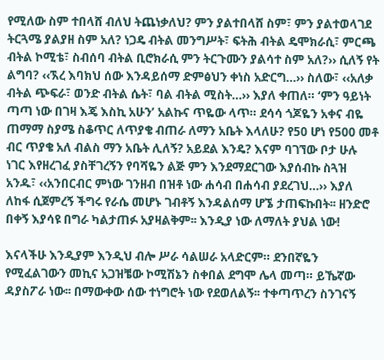የሚለው ስም ተበላሸ ብለህ ትጨነቃለህ? ምን ያልተበላሸ ስም፣ ምን ያልተወላገደ ትርጓሜ ያልያዘ ስም አለ? ነጋዴ ብትል መንግሥት፣ ፍትሕ ብትል ዴሞክራሲ፣ ምርጫ ብትል ኮሚቴ፣ ስብሰባ ብትል ቢሮክራሲ ምን ትርጉሙን ያልሳተ ስም አለ?›› ሲለኝ የት ልግባ? ‹‹ኧረ እባክህ ሰው እንዳይሰማ ድምፅህን ቀነስ አድርግ…›› ስለው፣ ‹‹አለቃ ብትል ጭፍራ፣ ወንድ ብትል ሴት፣ ባል ብትል ሚስት…›› እያለ ቀጠለ። ‘ምን ዓይነት ጣጣ ነው በገዛ እጄ እስኪ አሁን’ አልኩና ጥዬው ላጥ። ደሳሳ ጎጆዬን አቀና ብዬ ጠማማ ስያሜ ስቆጥር ለጥያቄ ብጠራ ለማን አቤት እላለሁ? የ50 ሆነ የ500 መቶ ብር ጥያቄ አለ ብልስ ማን አቤት ሊለኝ? አይደል እንዴ? እናም ባገኘው ቦታ ሁሉ ነገር እየዘረገፈ ያስቸገረኝን የባሻዬን ልጅ ምን እንደማደርገው እያሰብኩ ስጓዝ አንዱ፣ ‹‹አንበርብር ምነው ገንዘብ በዝቶ ነው ሐሳብ በሐሳብ ያደረገህ…›› እያለ ለከፋ ሲጀምረኝ ችግሩ የራሴ መሆኑ ገብቶኝ እንዳልሰማ ሆኜ ታጠፍኩበት፡፡ ዘንድሮ በቀኝ እያሳዩ በግራ ካልታጠፉ አያዛልቅም፡፡ እንዲያ ነው ለማለት ያህል ነው!

እናላችሁ እንዲያም እንዲህ ብሎ ሥራ ሳልሠራ አላድርም። ደንበኛዬን የሚፈልገውን መኪና አጋዝቼው ኮሚሽኔን ስቀበል ደግሞ ሌላ መጣ። ይኼኛው ዳያስፖራ ነው፡፡ በማውቀው ሰው ተነግሮት ነው የደወለልኝ፡፡ ተቀጣጥረን ስንገናኝ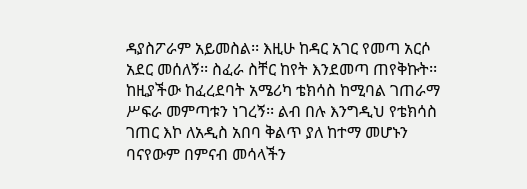ዳያስፖራም አይመስል፡፡ እዚሁ ከዳር አገር የመጣ አርሶ አደር መሰለኝ፡፡ ስፈራ ስቸር ከየት እንደመጣ ጠየቅኩት፡፡ ከዚያችው ከፈረደባት አሜሪካ ቴክሳስ ከሚባል ገጠራማ ሥፍራ መምጣቱን ነገረኝ፡፡ ልብ በሉ እንግዲህ የቴክሳስ ገጠር እኮ ለአዲስ አበባ ቅልጥ ያለ ከተማ መሆኑን ባናየውም በምናብ መሳላችን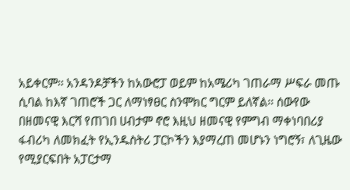አይቀርም፡፡ አንዳንዶቻችን ከአውሮፓ ወይም ከአሜሪካ ገጠራማ ሥፍራ መጡ ሲባል ከእኛ ገጠሮች ጋር ለማነፃፀር ስንሞክር ግርም ይለኛል፡፡ ሰውየው በዘመናዊ እርሻ የጠገበ ሀብታም ኖሮ እዚህ ዘመናዊ የምግብ ማቀነባበሪያ ፋብሪካ ለመክፈት የኢንዱስትሪ ፓርኮችን እያማረጠ መሆኑን ነግሮኝ፣ ለጊዜው የሚያርፍበት አፓርታማ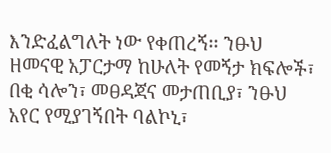እንድፈልግለት ነው የቀጠረኝ፡፡ ንፁህ ዘመናዊ አፓርታማ ከሁለት የመኝታ ክፍሎች፣ በቂ ሳሎን፣ መፀዳጃና መታጠቢያ፣ ንፁህ አየር የሚያገኝበት ባልኮኒ፣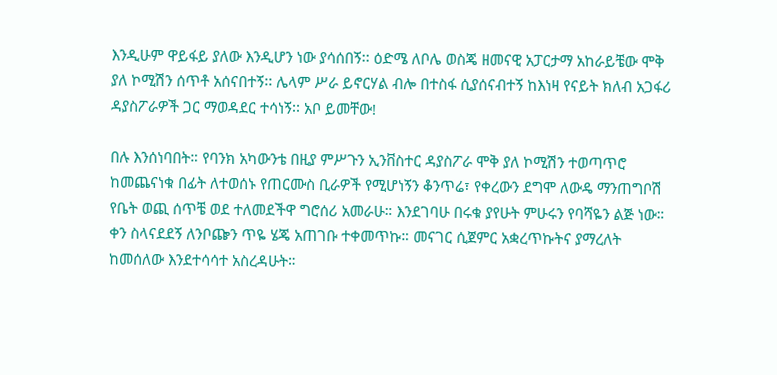እንዲሁም ዋይፋይ ያለው እንዲሆን ነው ያሳሰበኝ፡፡ ዕድሜ ለቦሌ ወስጄ ዘመናዊ አፓርታማ አከራይቼው ሞቅ ያለ ኮሚሽን ሰጥቶ አሰናበተኝ፡፡ ሌላም ሥራ ይኖርሃል ብሎ በተስፋ ሲያሰናብተኝ ከእነዛ የናይት ክለብ አጋፋሪ ዳያስፖራዎች ጋር ማወዳደር ተሳነኝ፡፡ አቦ ይመቸው!

በሉ እንሰነባበት። የባንክ አካውንቴ በዚያ ምሥጉን ኢንቨስተር ዳያስፖራ ሞቅ ያለ ኮሚሽን ተወጣጥሮ ከመጨናነቁ በፊት ለተወሰኑ የጠርሙስ ቢራዎች የሚሆነኝን ቆንጥሬ፣ የቀረውን ደግሞ ለውዴ ማንጠግቦሽ የቤት ወጪ ሰጥቼ ወደ ተለመደችዋ ግሮሰሪ አመራሁ። እንደገባሁ በሩቁ ያየሁት ምሁሩን የባሻዬን ልጅ ነው። ቀን ስላናደደኝ ለንቦጬን ጥዬ ሄጄ አጠገቡ ተቀመጥኩ። መናገር ሲጀምር አቋረጥኩትና ያማረለት ከመሰለው እንደተሳሳተ አስረዳሁት።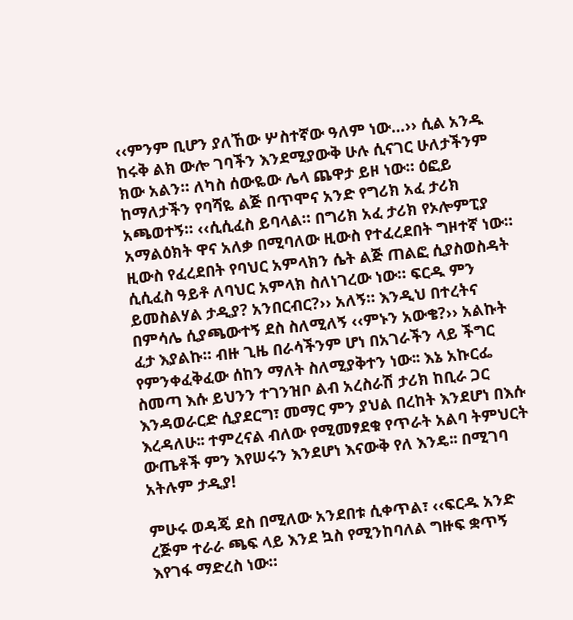‹‹ምንም ቢሆን ያለኸው ሦስተኛው ዓለም ነው…›› ሲል አንዱ ከሩቅ ልክ ውሎ ገባችን እንደሚያውቅ ሁሉ ሲናገር ሁለታችንም ክው አልን። ለካስ ሰውዬው ሌላ ጨዋታ ይዞ ነው። ዕፎይ ከማለታችን የባሻዬ ልጅ በጥሞና አንድ የግሪክ አፈ ታሪክ አጫወተኝ። ‹‹ሲሲፈስ ይባላል። በግሪክ አፈ ታሪክ የኦሎምፒያ አማልዕክት ዋና አለቃ በሚባለው ዚውስ የተፈረደበት ግዞተኛ ነው። ዚውስ የፈረደበት የባህር አምላክን ሴት ልጅ ጠልፎ ሲያስወስዳት ሲሲፈስ ዓይቶ ለባህር አምላክ ስለነገረው ነው። ፍርዱ ምን ይመስልሃል ታዲያ? አንበርብር?›› አለኝ። እንዲህ በተረትና በምሳሌ ሲያጫውተኝ ደስ ስለሚለኝ ‹‹ምኑን አውቄ?›› አልኩት ፈታ እያልኩ። ብዙ ጊዜ በራሳችንም ሆነ በአገራችን ላይ ችግር የምንቀፈቅፈው ሰከን ማለት ስለሚያቅተን ነው፡፡ እኔ አኩርፌ ስመጣ እሱ ይህንን ተገንዝቦ ልብ አረስራሽ ታሪክ ከቢራ ጋር እንዳወራርድ ሲያደርግ፣ መማር ምን ያህል በረከት እንደሆነ በእሱ እረዳለሁ፡፡ ተምረናል ብለው የሚመፃደቁ የጥራት አልባ ትምህርት ውጤቶች ምን እየሠሩን እንደሆነ እናውቅ የለ እንዴ፡፡ በሚገባ አትሉም ታዲያ!

ምሁሩ ወዳጄ ደስ በሚለው አንደበቱ ሲቀጥል፣ ‹‹ፍርዱ አንድ ረጅም ተራራ ጫፍ ላይ እንደ ኳስ የሚንከባለል ግዙፍ ቋጥኝ እየገፋ ማድረስ ነው።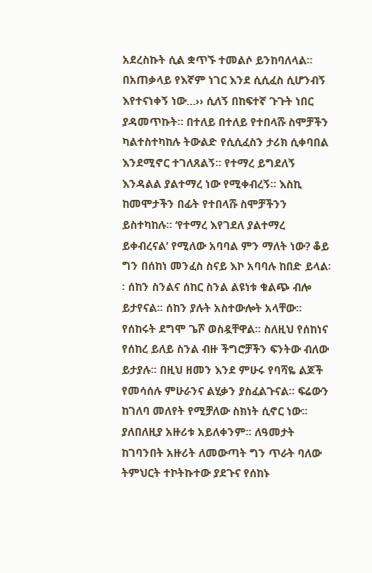አደረስኩት ሲል ቋጥኙ ተመልሶ ይንከባለላል። በአጠቃላይ የእኛም ነገር እንደ ሲሲፈስ ሲሆንብኝ እየተናነቀኝ ነው…›› ሲለኝ በከፍተኛ ጉጉት ነበር ያዳመጥኩት። በተለይ በተለይ የተበላሹ ስሞቻችን ካልተስተካከሉ ትውልድ የሲሲፈስን ታሪክ ሲቀባበል እንደሚኖር ተገለጸልኝ። የተማረ ይግደለኝ እንዳልል ያልተማረ ነው የሚቀብረኝ። እስኪ ከመሞታችን በፊት የተበላሹ ስሞቻችንን ይስተካከሉ። ‘የተማረ እየገደለ ያልተማረ ይቀብረናል’ የሚለው አባባል ምን ማለት ነው? ቆይ ግን በሰከነ መንፈስ ስናይ እኮ አባባሉ ከበድ ይላል፡፡ ሰከን ስንልና ሰከር ስንል ልዩነቱ ቁልጭ ብሎ ይታየናል፡፡ ሰከን ያሉት አስተውሎት አላቸው፡፡ የሰከሩት ደግሞ ጌሾ ወስዷቸዋል፡፡ ስለዚህ የሰከነና የሰከረ ይለይ ስንል ብዙ ችግሮቻችን ፍንትው ብለው ይታያሉ፡፡ በዚህ ዘመን እንደ ምሁሩ የባሻዬ ልጆች የመሳሰሉ ምሁራንና ልሂቃን ያስፈልጉናል፡፡ ፍሬውን ከገለባ መለየት የሚቻለው ስክነት ሲኖር ነው፡፡ ያለበለዚያ አዙሪቱ አይለቀንም፡፡ ለዓመታት ከገባንበት አዙሪት ለመውጣት ግን ጥራት ባለው ትምህርት ተኮትኩተው ያደጉና የሰከኑ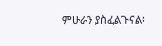ምሁራን ያስፈልጉናል፡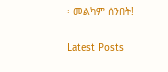፡ መልካም ሰንበት!

Latest Posts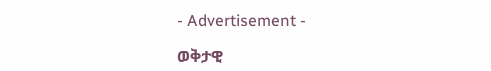- Advertisement -

ወቅታዊ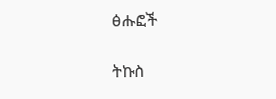ፅሑፎች

ትኩስ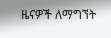ዜናዎች ለማግኘት